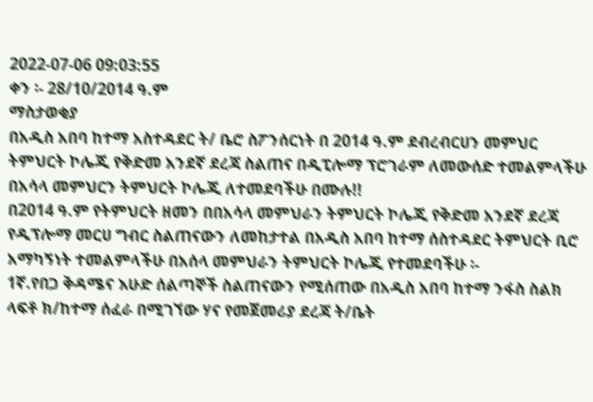2022-07-06 09:03:55
ቀን ፡- 28/10/2014 ዓ.ም
ማስታወቂያ
በአዲስ አበባ ከተማ አስተዳደር ት/ ቤሮ ስፖንሰርነት በ 2014 ዓ.ም ደብረብርሀን መምህር ትምህርት ኮሌጂ የቅድመ አንደኛ ደረጃ ስልጠና በዲፒሎማ ፕሮገራም ለመውሰድ ተመልምላችሁ በአሳላ መምህርን ትምህርት ኮሌጂ ለተመደባችሁ በሙሉ!!
በ2014 ዓ.ም የትምህርት ዘመን በበአሳላ መምህራን ትምህርት ኮሌጂ የቅድመ አንደኛ ደረጃ የዲፕሎማ መርሀ ግብር ስልጠናውን ለመከታተል በአዲስ አበባ ከተማ ሰስተዳደር ትምህርት ቢሮ አማካኝነት ተመልምላችሁ በአሰላ መምህራን ትምህርት ኮሌጂ የተመደባችሁ ፡-
1ኛ.የበጋ ቅዳሜና እሁድ ሰልጣኞች ስልጠናውን የሚሰጠው በአዲስ አበባ ከተማ ንፋስ ስልክ ላፍቶ ክ/ከተማ ሰፈራ በሚገኘው ሃና የመጀመሪያ ደረጃ ት/ቤት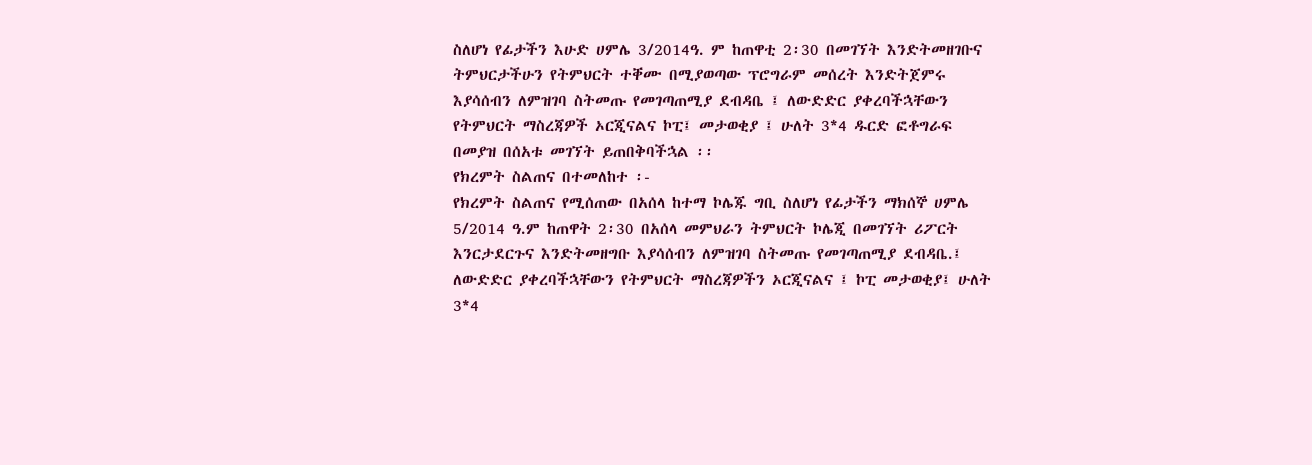ስለሆነ የፊታችን እሁድ ሀምሌ 3/2014ዓ. ም ከጠዋቲ 2፡30 በመገኘት እንድትመዘገቡና ትምህርታችሁን የትምህርት ተቐሙ በሚያወጣው ፕሮግራም መሰረት እንድትጀምሩ እያሳሰብን ለምዝገባ ስትመጡ የመገጣጠሚያ ደብዳቤ ፤ ለውድድር ያቀረባችኋቸውን የትምህርት ማስረጃዎች ኦርጂናልና ኮፒ፤ መታወቂያ ፤ ሁለት 3*4 ዱርድ ፎቶግራፍ በመያዝ በሰአቱ መገኘት ይጠበቅባችኋል ፡፡
የክረምት ስልጠና በተመለከተ ፡-
የክረምት ስልጠና የሚሰጠው በአሰላ ከተማ ኮሌጁ ግቢ ስለሆነ የፊታችን ማክሰኞ ሀምሌ 5/2014 ዓ.ም ከጠዋት 2፡30 በአሰላ መምህራን ትምህርት ኮሌጂ በመገኘት ሪፖርት እንርታደርጉና እንድትመዘግቡ እያሳሰብን ለምዝገባ ስትመጡ የመገጣጠሚያ ደብዳቤ.፤ ለውድድር ያቀረባችኋቸውን የትምህርት ማስረጃዎችን ኦርጂናልና ፤ ኮፒ መታወቂያ፤ ሁለት 3*4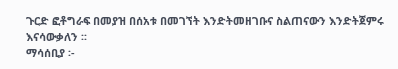ጉርድ ፎቶግራፍ በመያዝ በሰአቱ በመገኘት እንድትመዘገቡና ስልጠናውን እንድትጀምሩ እናሳውቃለን ፡፡
ማሳሰቢያ ፡-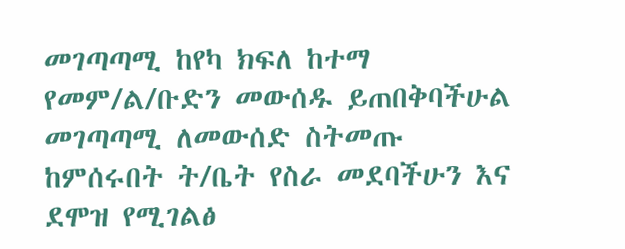መገጣጣሚ ከየካ ክፍለ ከተማ የመም/ል/ቡድን መውሰዱ ይጠበቅባችሁል
መገጣጣሚ ለመውሰድ ስትመጡ
ከምሰሩበት ት/ቤት የስራ መደባችሁን እና ደሞዝ የሚገልፅ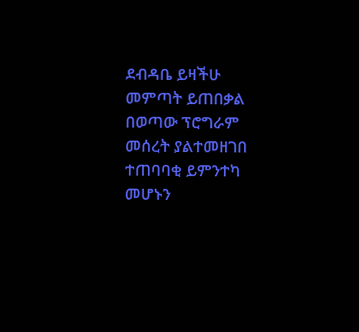ደብዳቤ ይዛችሁ መምጣት ይጠበቃል
በወጣው ፕሮግራም መሰረት ያልተመዘገበ ተጠባባቂ ይምንተካ መሆኑን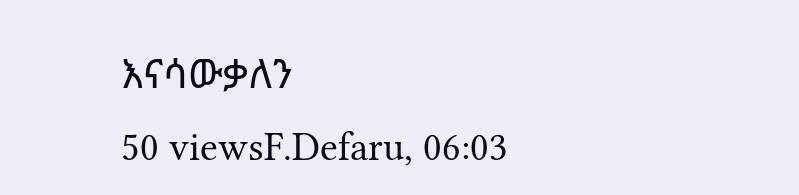እናሳውቃለን
50 viewsF.Defaru, 06:03